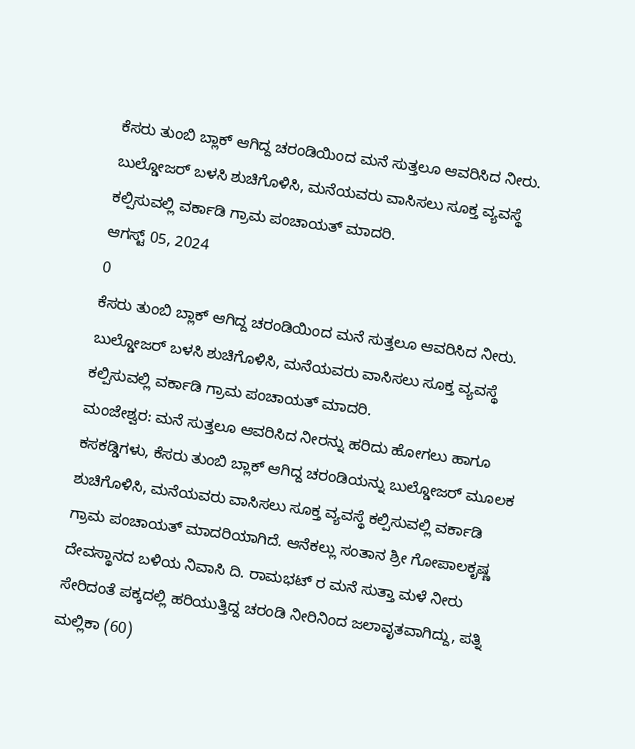ಕೆಸರು ತುಂಬಿ ಬ್ಲಾಕ್ ಆಗಿದ್ದ ಚರಂಡಿಯಿಂದ ಮನೆ ಸುತ್ತಲೂ ಆವರಿಸಿದ ನೀರು. ಬುಲ್ಡೋಜರ್ ಬಳಸಿ ಶುಚಿಗೊಳಿಸಿ, ಮನೆಯವರು ವಾಸಿಸಲು ಸೂಕ್ತ ವ್ಯವಸ್ಥೆ ಕಲ್ಪಿಸುವಲ್ಲಿ ವರ್ಕಾಡಿ ಗ್ರಾಮ ಪಂಚಾಯತ್ ಮಾದರಿ.
ಆಗಸ್ಟ್ 05, 2024
0
ಕೆಸರು ತುಂಬಿ ಬ್ಲಾಕ್ ಆಗಿದ್ದ ಚರಂಡಿಯಿಂದ ಮನೆ ಸುತ್ತಲೂ ಆವರಿಸಿದ ನೀರು. ಬುಲ್ಡೋಜರ್ ಬಳಸಿ ಶುಚಿಗೊಳಿಸಿ, ಮನೆಯವರು ವಾಸಿಸಲು ಸೂಕ್ತ ವ್ಯವಸ್ಥೆ ಕಲ್ಪಿಸುವಲ್ಲಿ ವರ್ಕಾಡಿ ಗ್ರಾಮ ಪಂಚಾಯತ್ ಮಾದರಿ.
ಮಂಜೇಶ್ವರ: ಮನೆ ಸುತ್ತಲೂ ಆವರಿಸಿದ ನೀರನ್ನು ಹರಿದು ಹೋಗಲು ಹಾಗೂ ಕಸಕಡ್ಡಿಗಳು, ಕೆಸರು ತುಂಬಿ ಬ್ಲಾಕ್ ಆಗಿದ್ದ ಚರಂಡಿಯನ್ನು ಬುಲ್ಡೋಜರ್ ಮೂಲಕ ಶುಚಿಗೊಳಿಸಿ, ಮನೆಯವರು ವಾಸಿಸಲು ಸೂಕ್ತ ವ್ಯವಸ್ಥೆ ಕಲ್ಪಿಸುವಲ್ಲಿ ವರ್ಕಾಡಿ ಗ್ರಾಮ ಪಂಚಾಯತ್ ಮಾದರಿಯಾಗಿದೆ. ಆನೆಕಲ್ಲು ಸಂತಾನ ಶ್ರೀ ಗೋಪಾಲಕೃಷ್ಣ ದೇವಸ್ಥಾನದ ಬಳಿಯ ನಿವಾಸಿ ದಿ. ರಾಮಭಟ್ ರ ಮನೆ ಸುತ್ತಾ ಮಳೆ ನೀರು ಸೇರಿದಂತೆ ಪಕ್ಕದಲ್ಲಿ ಹರಿಯುತ್ತಿದ್ದ ಚರಂಡಿ ನೀರಿನಿಂದ ಜಲಾವೃತವಾಗಿದ್ದು, ಪತ್ನಿ ಮಲ್ಲಿಕಾ (60)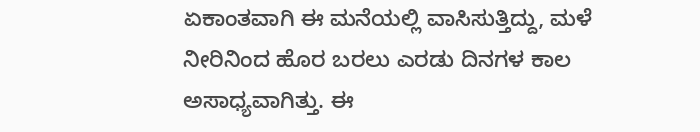ಏಕಾಂತವಾಗಿ ಈ ಮನೆಯಲ್ಲಿ ವಾಸಿಸುತ್ತಿದ್ದು, ಮಳೆ ನೀರಿನಿಂದ ಹೊರ ಬರಲು ಎರಡು ದಿನಗಳ ಕಾಲ ಅಸಾಧ್ಯವಾಗಿತ್ತು. ಈ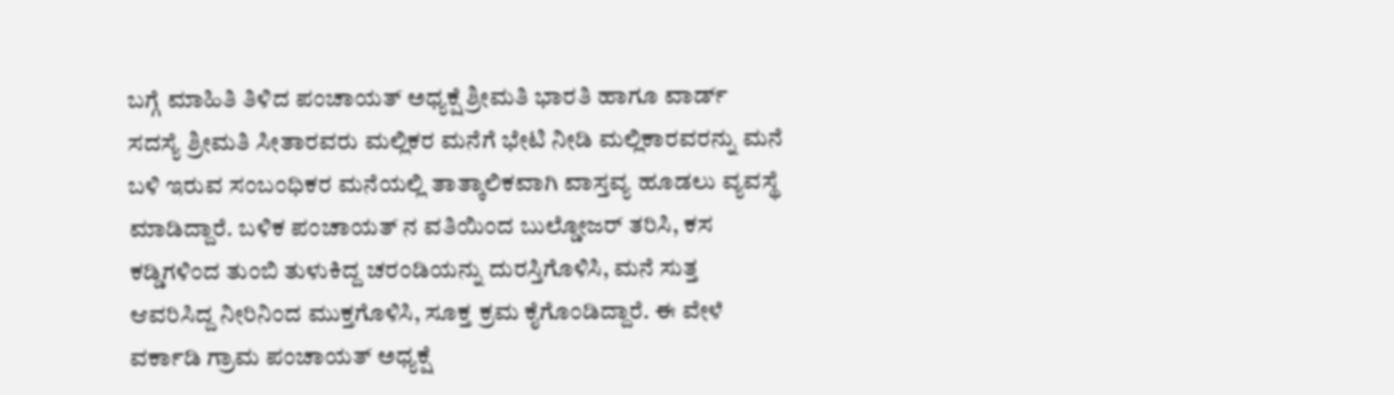ಬಗ್ಗೆ ಮಾಹಿತಿ ತಿಳಿದ ಪಂಚಾಯತ್ ಅಧ್ಯಕ್ಷೆ ಶ್ರೀಮತಿ ಭಾರತಿ ಹಾಗೂ ವಾರ್ಡ್ ಸದಸ್ಯೆ ಶ್ರೀಮತಿ ಸೀತಾರವರು ಮಲ್ಲಿಕರ ಮನೆಗೆ ಭೇಟಿ ನೀಡಿ ಮಲ್ಲಿಕಾರವರನ್ನು ಮನೆ ಬಳಿ ಇರುವ ಸಂಬಂಧಿಕರ ಮನೆಯಲ್ಲಿ ತಾತ್ಕಾಲಿಕವಾಗಿ ವಾಸ್ತವ್ಯ ಹೂಡಲು ವ್ಯವಸ್ಥೆ ಮಾಡಿದ್ದಾರೆ. ಬಳಿಕ ಪಂಚಾಯತ್ ನ ವತಿಯಿಂದ ಬುಲ್ಡೋಜರ್ ತರಿಸಿ, ಕಸ ಕಡ್ಡಿಗಳಿಂದ ತುಂಬಿ ತುಳುಕಿದ್ದ ಚರಂಡಿಯನ್ನು ದುರಸ್ತಿಗೊಳಿಸಿ, ಮನೆ ಸುತ್ತ ಆವರಿಸಿದ್ದ ನೀರಿನಿಂದ ಮುಕ್ತಗೊಳಿಸಿ, ಸೂಕ್ತ ಕ್ರಮ ಕೈಗೊಂಡಿದ್ದಾರೆ. ಈ ವೇಳೆ ವರ್ಕಾಡಿ ಗ್ರಾಮ ಪಂಚಾಯತ್ ಅಧ್ಯಕ್ಷೆ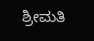ಶ್ರೀಮತಿ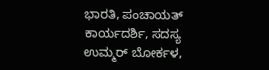ಭಾರತಿ, ಪಂಚಾಯತ್ ಕಾರ್ಯದರ್ಶಿ, ಸದಸ್ಯ ಉಮ್ಮರ್ ಬೋರ್ಕಳ,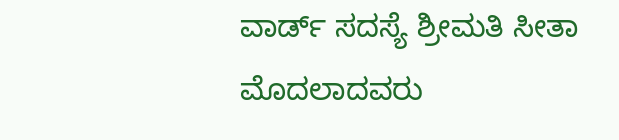ವಾರ್ಡ್ ಸದಸ್ಯೆ ಶ್ರೀಮತಿ ಸೀತಾ ಮೊದಲಾದವರು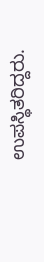ಉಪಸ್ಥಿತರಿದ್ದರು.